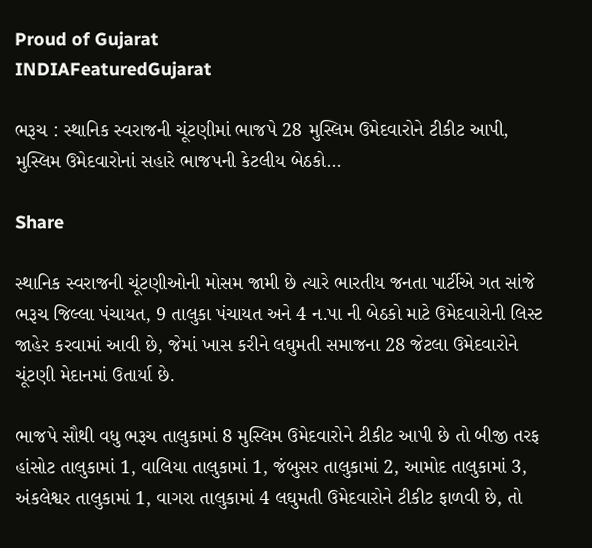Proud of Gujarat
INDIAFeaturedGujarat

ભરૂચ : સ્થાનિક સ્વરાજની ચૂંટણીમાં ભાજપે 28 મુસ્લિમ ઉમેદવારોને ટીકીટ આપી, મુસ્લિમ ઉમેદવારોનાં સહારે ભાજપની કેટલીય બેઠકો…

Share

સ્થાનિક સ્વરાજની ચૂંટણીઓની મોસમ જામી છે ત્યારે ભારતીય જનતા પાર્ટીએ ગત સાંજે ભરૂચ જિલ્લા પંચાયત, 9 તાલુકા પંચાયત અને 4 ન.પા ની બેઠકો માટે ઉમેદવારોની લિસ્ટ જાહેર કરવામાં આવી છે, જેમાં ખાસ કરીને લઘુમતી સમાજના 28 જેટલા ઉમેદવારોને ચૂંટણી મેદાનમાં ઉતાર્યા છે.

ભાજપે સૌથી વધુ ભરૂચ તાલુકામાં 8 મુસ્લિમ ઉમેદવારોને ટીકીટ આપી છે તો બીજી તરફ હાંસોટ તાલુકામાં 1, વાલિયા તાલુકામાં 1, જંબુસર તાલુકામાં 2, આમોદ તાલુકામાં 3, અંકલેશ્વર તાલુકામાં 1, વાગરા તાલુકામાં 4 લઘુમતી ઉમેદવારોને ટીકીટ ફાળવી છે, તો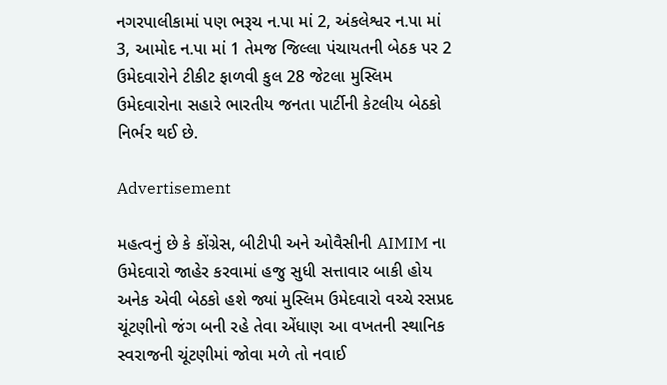નગરપાલીકામાં પણ ભરૂચ ન.પા માં 2, અંકલેશ્વર ન.પા માં 3, આમોદ ન.પા માં 1 તેમજ જિલ્લા પંચાયતની બેઠક પર 2 ઉમેદવારોને ટીકીટ ફાળવી કુલ 28 જેટલા મુસ્લિમ ઉમેદવારોના સહારે ભારતીય જનતા પાર્ટીની કેટલીય બેઠકો નિર્ભર થઈ છે.

Advertisement

મહત્વનું છે કે કોંગ્રેસ, બીટીપી અને ઓવૈસીની AIMIM ના ઉમેદવારો જાહેર કરવામાં હજુ સુધી સત્તાવાર બાકી હોય અનેક એવી બેઠકો હશે જ્યાં મુસ્લિમ ઉમેદવારો વચ્ચે રસપ્રદ ચૂંટણીનો જંગ બની રહે તેવા એંધાણ આ વખતની સ્થાનિક સ્વરાજની ચૂંટણીમાં જોવા મળે તો નવાઈ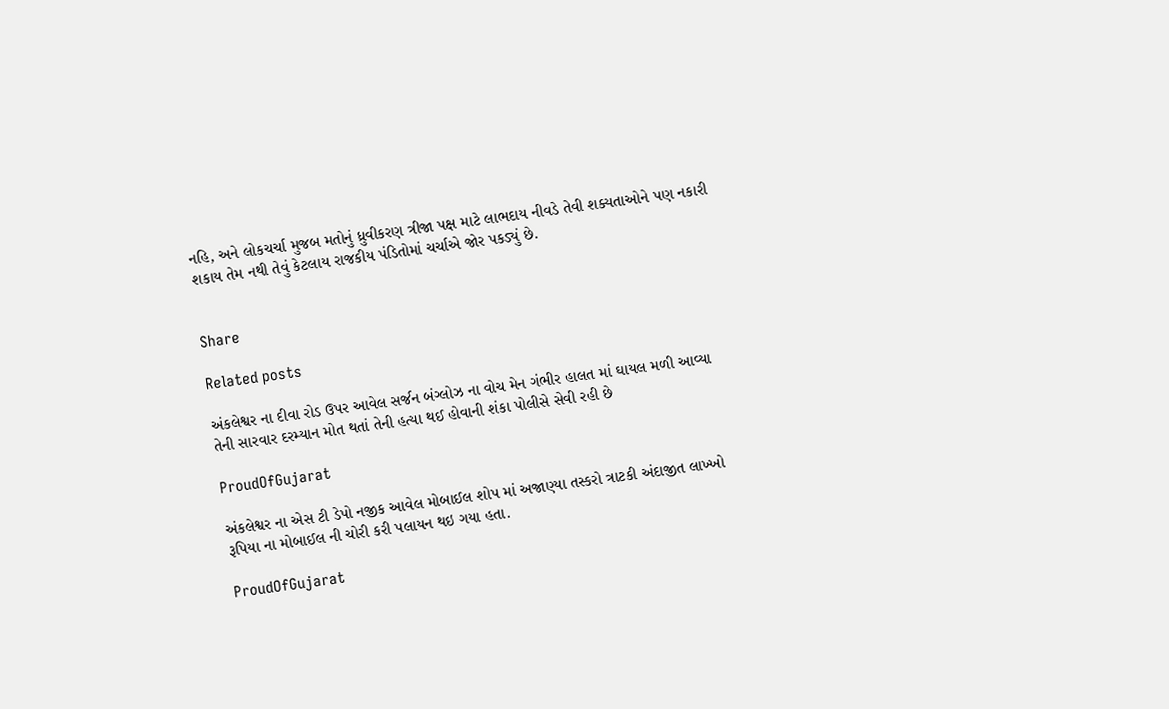નહિ, અને લોકચર્ચા મુજબ મતોનું ધ્રુવીકરણ ત્રીજા પક્ષ માટે લાભદાય નીવડે તેવી શક્યતાઓને પણ નકારી શકાય તેમ નથી તેવું કેટલાય રાજકીય પંડિતોમાં ચર્ચાએ જોર પકડ્યું છે.


Share

Related posts

અંકલેશ્વર ના દીવા રોડ ઉપર આવેલ સર્જન બંગ્લોઝ ના વોચ મેન ગંભીર હાલત માં ઘાયલ મળી આવ્યા તેની સારવાર દરમ્યાન મોત થતાં તેની હત્યા થઈ હોવાની શંકા પોલીસે સેવી રહી છે

ProudOfGujarat

અંકલેશ્વર ના એસ ટી ડેપો નજીક આવેલ મોબાઈલ શોપ માં અજાણ્યા તસ્કરો ત્રાટકી અંદાજીત લાખ્ખો રૂપિયા ના મોબાઈલ ની ચોરી કરી પલાયન થઇ ગયા હતા.

ProudOfGujarat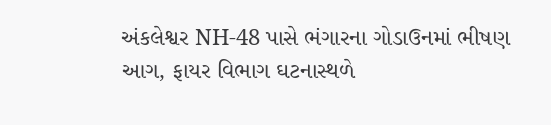અંકલેશ્વર NH-48 પાસે ભંગારના ગોડાઉનમાં ભીષણ આગ, ફાયર વિભાગ ઘટનાસ્થળે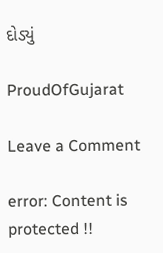દોડ્યું

ProudOfGujarat

Leave a Comment

error: Content is protected !!